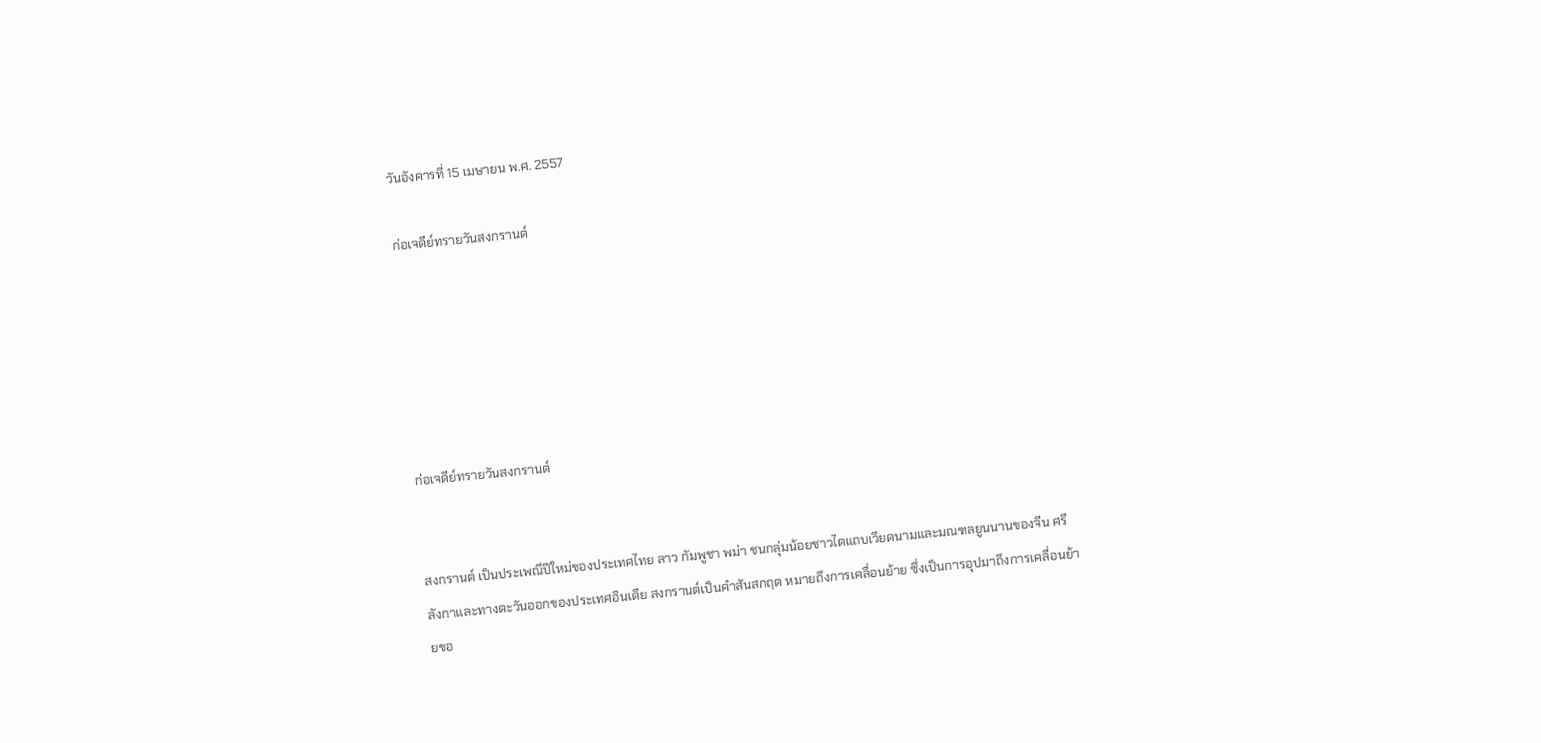วันอังคารที่ 15 เมษายน พ.ศ. 2557

ก่อเจดีย์ทรายวันสงกรานต์






ก่อเจดีย์ทรายวันสงกรานต์


สงกรานต์ เป็นประเพณีปีใหม่ของประเทศไทย ลาว กัมพูชา พม่า ชนกลุ่มน้อยชาวไตแถบเวียดนามและมณฑลยูนนานของจีน ศรีลังกาและทางตะวันออกของประเทศอินเดีย สงกรานต์เป็นคำสันสกฤต หมายถึงการเคลื่อนย้าย ซึ่งเป็นการอุปมาถึงการเคลื่อนย้ายขอ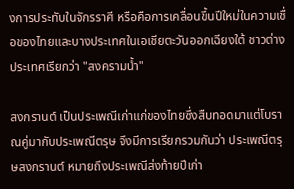งการประทับในจักรราศี หรือคือการเคลื่อนขึ้นปีใหม่ในความเชื่อของไทยและบางประเทศในเอเชียตะวันออกเฉียงใต้ ชาวต่างประเทศเรียกว่า "สงครามน้ำ"

สงกรานต์ เป็นประเพณีเก่าแก่ของไทยซึ่งสืบทอดมาแต่โบราณคู่มากับประเพณีตรุษ จึงมีการเรียกรวมกันว่า ประเพณีตรุษสงกรานต์ หมายถึงประเพณีส่งท้ายปีเก่า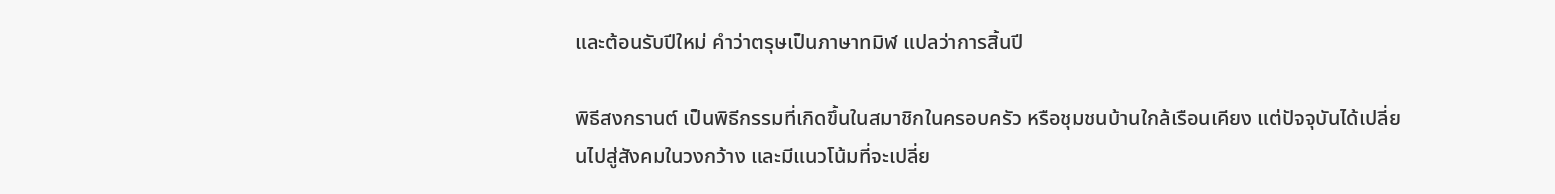และต้อนรับปีใหม่ คำว่าตรุษเป็นภาษาทมิฬ แปลว่าการสิ้นปี

พิธีสงกรานต์ เป็นพิธีกรรมที่เกิดขึ้นในสมาชิกในครอบครัว หรือชุมชนบ้านใกล้เรือนเคียง แต่ปัจจุบันได้เปลี่ยนไปสู่สังคมในวงกว้าง และมีแนวโน้มที่จะเปลี่ย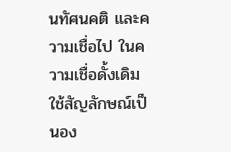นทัศนคติ และความเชื่อไป ในความเชื่อดั้งเดิมใช้สัญลักษณ์เป็นอง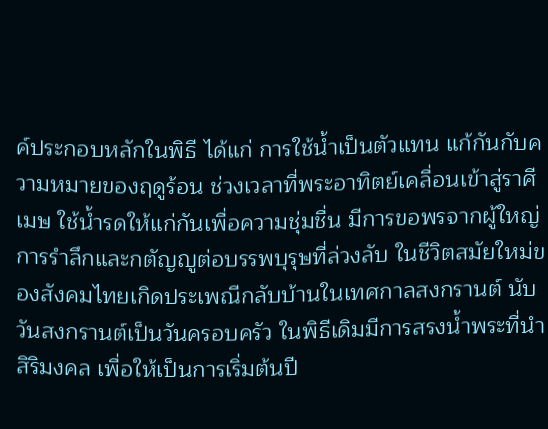ค์ประกอบหลักในพิธี ได้แก่ การใช้น้ำเป็นตัวแทน แก้กันกับความหมายของฤดูร้อน ช่วงเวลาที่พระอาทิตย์เคลื่อนเข้าสู่ราศีเมษ ใช้น้ำรดให้แก่กันเพื่อความชุ่มชื่น มีการขอพรจากผู้ใหญ่ การรำลึกและกตัญญูต่อบรรพบุรุษที่ล่วงลับ ในชีวิตสมัยใหม่ของสังคมไทยเกิดประเพณีกลับบ้านในเทศกาลสงกรานต์ นับวันสงกรานต์เป็นวันครอบครัว ในพิธีเดิมมีการสรงน้ำพระที่นำสิริมงคล เพื่อให้เป็นการเริ่มต้นปี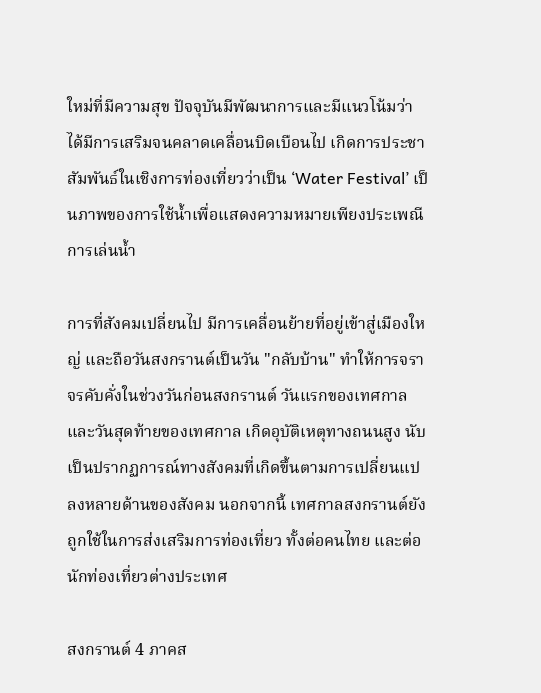ใหม่ที่มีความสุข ปัจจุบันมีพัฒนาการและมีแนวโน้มว่าได้มีการเสริมจนคลาดเคลื่อนบิดเบือนไป เกิดการประชาสัมพันธ์ในเชิงการท่องเที่ยวว่าเป็น ‘Water Festival’ เป็นภาพของการใช้น้ำเพื่อแสดงความหมายเพียงประเพณีการเล่นน้ำ

การที่สังคมเปลี่ยนไป มีการเคลื่อนย้ายที่อยู่เข้าสู่เมืองใหญ่ และถือวันสงกรานต์เป็นวัน "กลับบ้าน" ทำให้การจราจรคับคั่งในช่วงวันก่อนสงกรานต์ วันแรกของเทศกาล และวันสุดท้ายของเทศกาล เกิดอุบัติเหตุทางถนนสูง นับเป็นปรากฏการณ์ทางสังคมที่เกิดขึ้นตามการเปลี่ยนแปลงหลายด้านของสังคม นอกจากนี้ เทศกาลสงกรานต์ยังถูกใช้ในการส่งเสริมการท่องเที่ยว ทั้งต่อคนไทย และต่อนักท่องเที่ยวต่างประเทศ

สงกรานต์ 4 ภาคส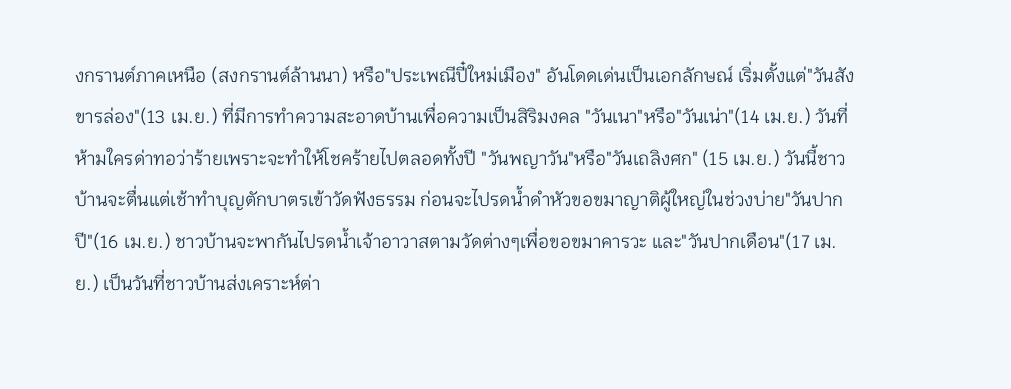งกรานต์ภาคเหนือ (สงกรานต์ล้านนา) หรือ"ประเพณีปี๋ใหม่เมือง" อันโดดเด่นเป็นเอกลักษณ์ เริ่มตั้งแต่"วันสังขารล่อง"(13 เม.ย.) ที่มีการทำความสะอาดบ้านเพื่อความเป็นสิริมงคล "วันเนา"หรือ"วันเน่า"(14 เม.ย.) วันที่ห้ามใครด่าทอว่าร้ายเพราะจะทำให้โชคร้ายไปตลอดทั้งปี "วันพญาวัน"หรือ"วันเถลิงศก" (15 เม.ย.) วันนี้ชาวบ้านจะตื่นแต่เช้าทำบุญตักบาตรเข้าวัดฟังธรรม ก่อนจะไปรดน้ำดำหัวขอขมาญาติผู้ใหญ่ในช่วงบ่าย"วันปากปี"(16 เม.ย.) ชาวบ้านจะพากันไปรดน้ำเจ้าอาวาสตามวัดต่างๆเพื่อขอขมาคารวะ และ"วันปากเดือน"(17 เม.ย.) เป็นวันที่ชาวบ้านส่งเคราะห์ต่า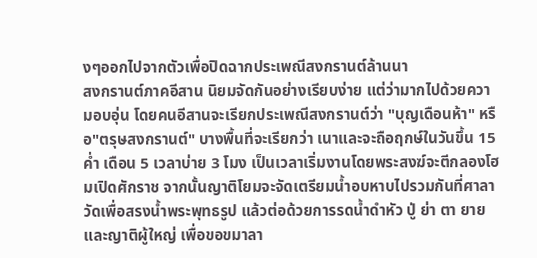งๆออกไปจากตัวเพื่อปิดฉากประเพณีสงกรานต์ล้านนา
สงกรานต์ภาคอีสาน นิยมจัดกันอย่างเรียบง่าย แต่ว่ามากไปด้วยความอบอุ่น โดยคนอีสานจะเรียกประเพณีสงกรานต์ว่า "บุญเดือนห้า" หรือ"ตรุษสงกรานต์" บางพื้นที่จะเรียกว่า เนาและจะถือฤกษ์ในวันขึ้น 15 ค่ำ เดือน 5 เวลาบ่าย 3 โมง เป็นเวลาเริ่มงานโดยพระสงฆ์จะตีกลองโฮมเปิดศักราช จากนั้นญาติโยมจะจัดเตรียมน้ำอบหาบไปรวมกันที่ศาลาวัดเพื่อสรงน้ำพระพุทธรูป แล้วต่อด้วยการรดน้ำดำหัว ปู่ ย่า ตา ยาย และญาติผู้ใหญ่ เพื่อขอขมาลา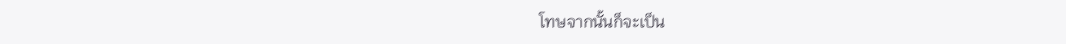โทษจากนั้นก็จะเป็น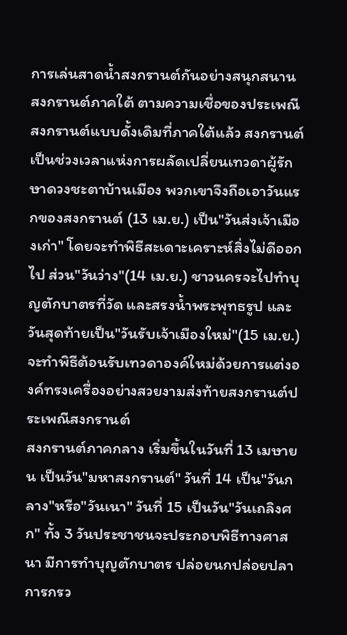การเล่นสาดน้ำสงกรานต์กันอย่างสนุกสนาน
สงกรานต์ภาคใต้ ตามความเชื่อของประเพณีสงกรานต์แบบดั้งเดิมที่ภาคใต้แล้ว สงกรานต์เป็นช่วงเวลาแห่งการผลัดเปลี่ยนเทวดาผู้รักษาดวงชะตาบ้านเมือง พวกเขาจึงถือเอาวันแรกของสงกรานต์ (13 เม.ย.) เป็น"วันส่งเจ้าเมืองเก่า" โดยจะทำพิธีสะเดาะเคราะห์สิ่งไม่ดีออกไป ส่วน"วันว่าง"(14 เม.ย.) ชาวนครจะไปทำบุญตักบาตรที่วัด และสรงน้ำพระพุทธรูป และวันสุดท้ายเป็น"วันรับเจ้าเมืองใหม่"(15 เม.ย.) จะทำพิธีต้อนรับเทวดาองค์ใหม่ด้วยการแต่งองค์ทรงเครื่องอย่างสวยงามส่งท้ายสงกรานต์ประเพณีสงกรานต์
สงกรานต์ภาคกลาง เริ่มขึ้นในวันที่ 13 เมษายน เป็นวัน"มหาสงกรานต์" วันที่ 14 เป็น"วันกลาง"หรือ"วันเนา" วันที่ 15 เป็นวัน"วันเถลิงศก" ทั้ง 3 วันประชาชนจะประกอบพิธีทางศาสนา มีการทำบุญตักบาตร ปล่อยนกปล่อยปลา การกรว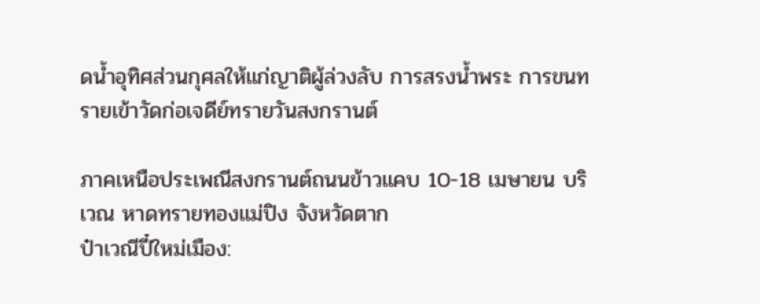ดน้ำอุทิศส่วนกุศลให้แก่ญาติผู้ล่วงลับ การสรงน้ำพระ การขนทรายเข้าวัดก่อเจดีย์ทรายวันสงกรานต์

ภาคเหนือประเพณีสงกรานต์ถนนข้าวแคบ 10-18 เมษายน บริเวณ หาดทรายทองแม่ปิง จังหวัดตาก
ป๋าเวณีปี๋ใหม่เมือง: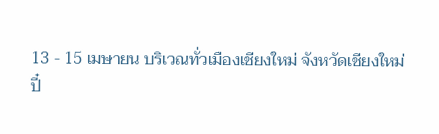13 - 15 เมษายน บริเวณทั่วเมืองเชียงใหม่ จังหวัดเชียงใหม่
ปี๋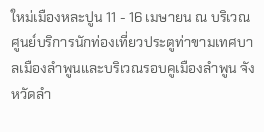ใหม่เมืองหละปูน 11 - 16 เมษายน ณ บริเวณศูนย์บริการนักท่องเที่ยวประตูท่าขามเทศบาลเมืองลำพูนและบริเวณรอบคูเมืองลำพูน จังหวัดลำ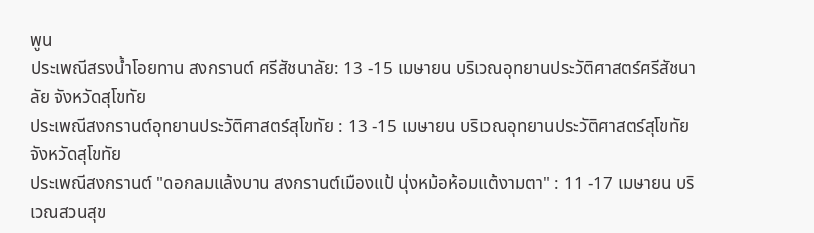พูน
ประเพณีสรงน้ำโอยทาน สงกรานต์ ศรีสัชนาลัย: 13 -15 เมษายน บริเวณอุทยานประวัติศาสตร์ศรีสัชนาลัย จังหวัดสุโขทัย
ประเพณีสงกรานต์อุทยานประวัติศาสตร์สุโขทัย : 13 -15 เมษายน บริเวณอุทยานประวัติศาสตร์สุโขทัย จังหวัดสุโขทัย
ประเพณีสงกรานต์ "ดอกลมแล้งบาน สงกรานต์เมืองแป้ นุ่งหม้อห้อมแต้งามตา" : 11 -17 เมษายน บริเวณสวนสุข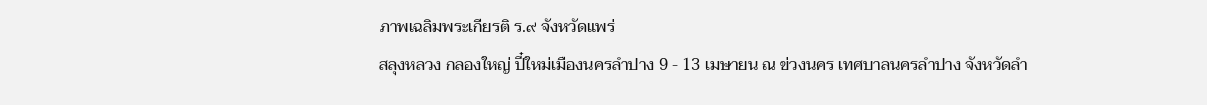ภาพเฉลิมพระเกียรติ ร.๙ จังหวัดแพร่
สลุงหลวง กลองใหญ่ ปี๋ใหม่เมืองนครลำปาง 9 - 13 เมษายน ณ ข่วงนคร เทศบาลนครลำปาง จังหวัดลำ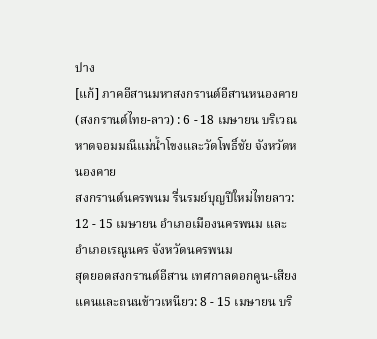ปาง
[แก้] ภาคอีสานมหาสงกรานต์อีสานหนองคาย (สงกรานต์ไทย-ลาว) : 6 - 18 เมษายน บริเวณหาดจอมมณีแม่น้ำโขงและวัดโพธิ์ชัย จังหวัดหนองคาย
สงกรานต์นครพนม รื่นรมย์บุญปีใหม่ไทยลาว: 12 - 15 เมษายน อำเภอเมืองนครพนม และอำเภอเรณูนคร จังหวัดนครพนม
สุดยอดสงกรานต์อีสาน เทศกาลดอกคูน-เสียงแคนและถนนข้าวเหนียว: 8 - 15 เมษายน บริ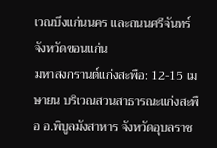เวณบึงแก่นนคร และถนนศรีจันทร์ จังหวัดขอนแก่น
มหาสงกรานต์แก่งสะพือ: 12-15 เมษายน บริเวณสวนสาธารณะแก่งสะพือ อ.พิบูลมังสาหาร จังหวัดอุบลราช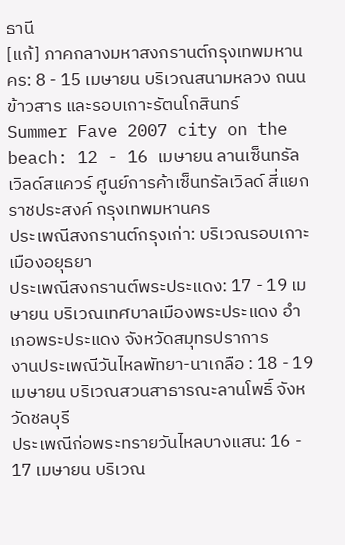ธานี
[แก้] ภาคกลางมหาสงกรานต์กรุงเทพมหานคร: 8 - 15 เมษายน บริเวณสนามหลวง ถนนข้าวสาร และรอบเกาะรัตนโกสินทร์
Summer Fave 2007 city on the beach: 12 - 16 เมษายน ลานเซ็นทรัลเวิลด์สแควร์ ศูนย์การค้าเซ็นทรัลเวิลด์ สี่แยกราชประสงค์ กรุงเทพมหานคร
ประเพณีสงกรานต์กรุงเก่า: บริเวณรอบเกาะเมืองอยุธยา
ประเพณีสงกรานต์พระประแดง: 17 - 19 เมษายน บริเวณเทศบาลเมืองพระประแดง อำเภอพระประแดง จังหวัดสมุทรปราการ
งานประเพณีวันไหลพัทยา-นาเกลือ : 18 - 19 เมษายน บริเวณสวนสาธารณะลานโพธิ์ จังหวัดชลบุรี
ประเพณีก่อพระทรายวันไหลบางแสน: 16 - 17 เมษายน บริเวณ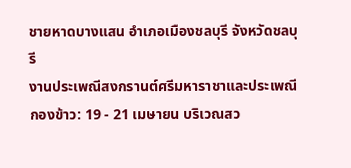ชายหาดบางแสน อำเภอเมืองชลบุรี จังหวัดชลบุรี
งานประเพณีสงกรานต์ศรีมหาราชาและประเพณีกองข้าว: 19 - 21 เมษายน บริเวณสว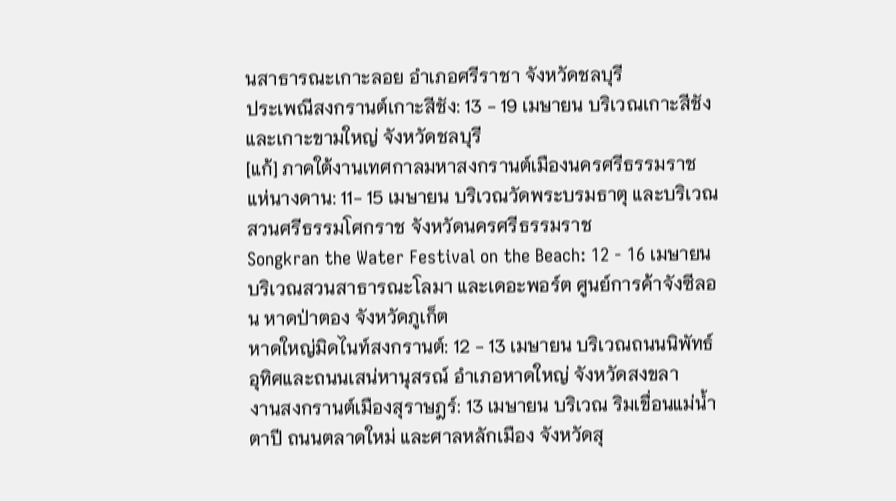นสาธารณะเกาะลอย อำเภอศรีราชา จังหวัดชลบุรี
ประเพณีสงกรานต์เกาะสีชัง: 13 - 19 เมษายน บริเวณเกาะสีชังและเกาะขามใหญ่ จังหวัดชลบุรี
[แก้] ภาคใต้งานเทศกาลมหาสงกรานต์เมืองนครศรีธรรมราช แห่นางดาน: 11- 15 เมษายน บริเวณวัดพระบรมธาตุ และบริเวณสวนศรีธรรมโศกราช จังหวัดนครศรีธรรมราช
Songkran the Water Festival on the Beach: 12 - 16 เมษายน บริเวณสวนสาธารณะโลมา และเดอะพอร์ต ศูนย์การค้าจังซีลอน หาดป่าตอง จังหวัดภูเก็ต
หาดใหญ่มิดไนท์สงกรานต์: 12 - 13 เมษายน บริเวณถนนนิพัทธ์อุทิศและถนนเสน่หานุสรณ์ อำเภอหาดใหญ่ จังหวัดสงขลา
งานสงกรานต์เมืองสุราษฎร์: 13 เมษายน บริเวณ ริมเขื่อนแม่น้ำตาปี ถนนตลาดใหม่ และศาลหลักเมือง จังหวัดสุ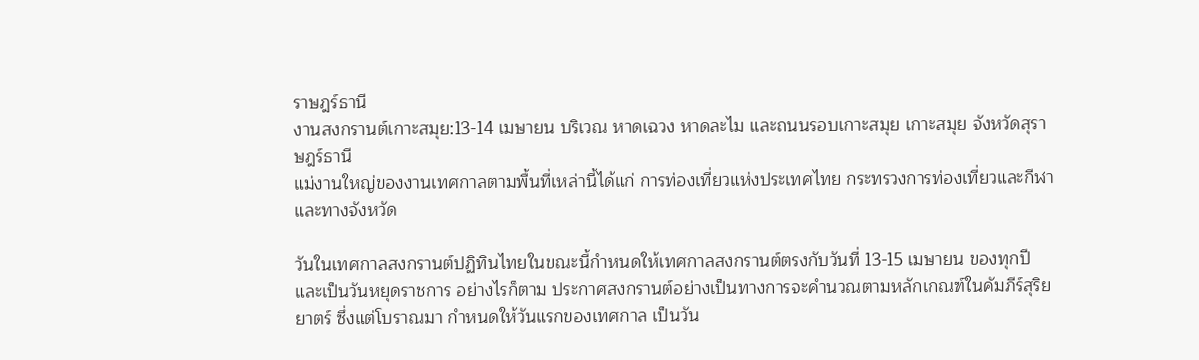ราษฎร์ธานี
งานสงกรานต์เกาะสมุย:13-14 เมษายน บริเวณ หาดเฉวง หาดละไม และถนนรอบเกาะสมุย เกาะสมุย จังหวัดสุราษฎร์ธานี
แม่งานใหญ่ของงานเทศกาลตามพื้นที่เหล่านี้ได้แก่ การท่องเที่ยวแห่งประเทศไทย กระทรวงการท่องเที่ยวและกีฬา และทางจังหวัด

วันในเทศกาลสงกรานต์ปฏิทินไทยในขณะนี้กำหนดให้เทศกาลสงกรานต์ตรงกับวันที่ 13-15 เมษายน ของทุกปี และเป็นวันหยุดราชการ อย่างไรก็ตาม ประกาศสงกรานต์อย่างเป็นทางการจะคำนวณตามหลักเกณฑ์ในคัมภีร์สุริยยาตร์ ซึ่งแต่โบราณมา กำหนดให้วันแรกของเทศกาล เป็นวัน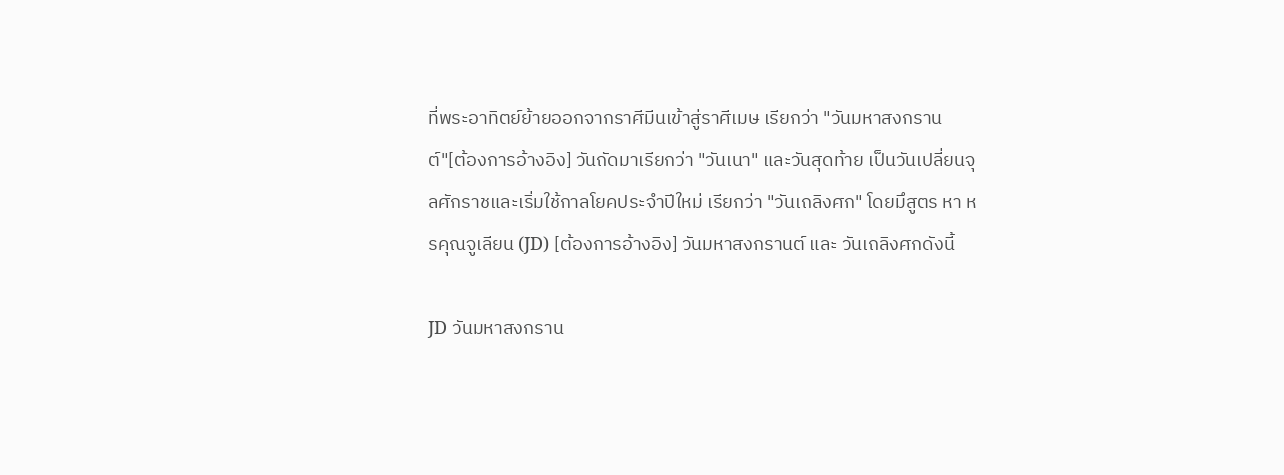ที่พระอาทิตย์ย้ายออกจากราศีมีนเข้าสู่ราศีเมษ เรียกว่า "วันมหาสงกรานต์"[ต้องการอ้างอิง] วันถัดมาเรียกว่า "วันเนา" และวันสุดท้าย เป็นวันเปลี่ยนจุลศักราชและเริ่มใช้กาลโยคประจำปีใหม่ เรียกว่า "วันเถลิงศก" โดยมึสูตร หา หรคุณจูเลียน (JD) [ต้องการอ้างอิง] วันมหาสงกรานต์ และ วันเถลิงศกดังนี้

JD วันมหาสงกราน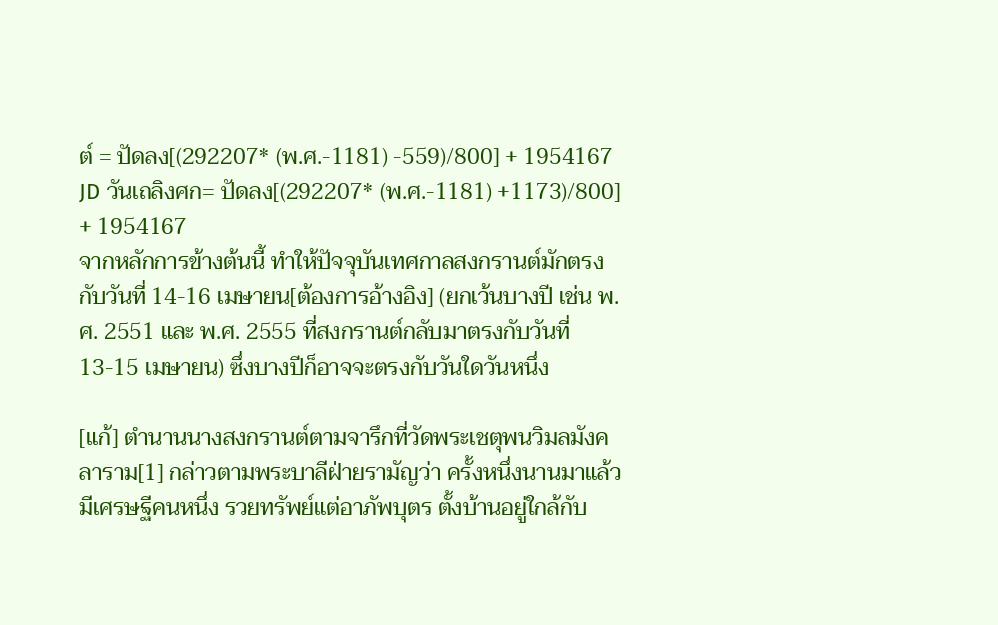ต์ = ปัดลง[(292207* (พ.ศ.-1181) -559)/800] + 1954167
JD วันเถลิงศก= ปัดลง[(292207* (พ.ศ.-1181) +1173)/800] + 1954167
จากหลักการข้างต้นนี้ ทำให้ปัจจุบันเทศกาลสงกรานต์มักตรงกับวันที่ 14-16 เมษายน[ต้องการอ้างอิง] (ยกเว้นบางปี เช่น พ.ศ. 2551 และ พ.ศ. 2555 ที่สงกรานต์กลับมาตรงกับวันที่ 13-15 เมษายน) ซึ่งบางปีก็อาจจะตรงกับวันใดวันหนึ่ง

[แก้] ตำนานนางสงกรานต์ตามจารึกที่วัดพระเชตุพนวิมลมังคลาราม[1] กล่าวตามพระบาลีฝ่ายรามัญว่า ครั้งหนึ่งนานมาแล้ว มีเศรษฐีคนหนึ่ง รวยทรัพย์แต่อาภัพบุตร ตั้งบ้านอยู่ใกล้กับ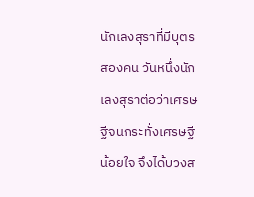นักเลงสุราที่มีบุตรสองคน วันหนึ่งนักเลงสุราต่อว่าเศรษฐีจนกระทั่งเศรษฐีน้อยใจ จึงได้บวงส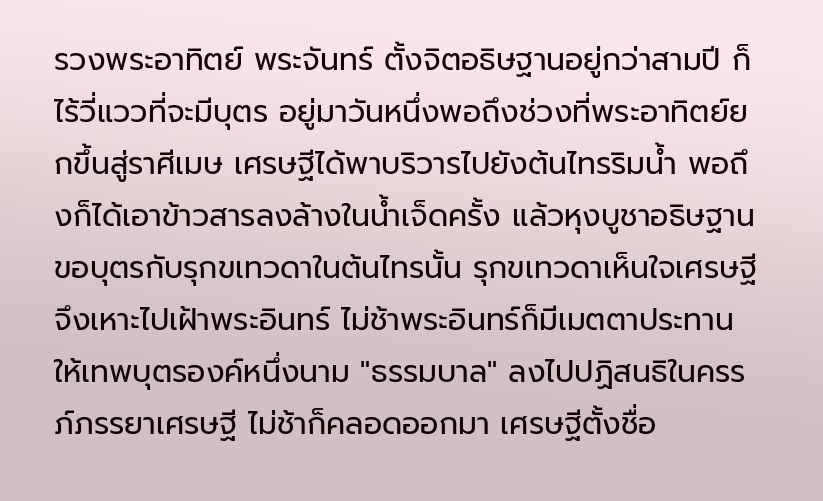รวงพระอาทิตย์ พระจันทร์ ตั้งจิตอธิษฐานอยู่กว่าสามปี ก็ไร้วี่แววที่จะมีบุตร อยู่มาวันหนึ่งพอถึงช่วงที่พระอาทิตย์ยกขึ้นสู่ราศีเมษ เศรษฐีได้พาบริวารไปยังต้นไทรริมน้ำ พอถึงก็ได้เอาข้าวสารลงล้างในน้ำเจ็ดครั้ง แล้วหุงบูชาอธิษฐานขอบุตรกับรุกขเทวดาในต้นไทรนั้น รุกขเทวดาเห็นใจเศรษฐี จึงเหาะไปเฝ้าพระอินทร์ ไม่ช้าพระอินทร์ก็มีเมตตาประทานให้เทพบุตรองค์หนึ่งนาม "ธรรมบาล" ลงไปปฏิสนธิในครรภ์ภรรยาเศรษฐี ไม่ช้าก็คลอดออกมา เศรษฐีตั้งชื่อ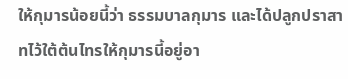ให้กุมารน้อยนี้ว่า ธรรมบาลกุมาร และได้ปลูกปราสาทไว้ใต้ต้นไทรให้กุมารนี้อยู่อา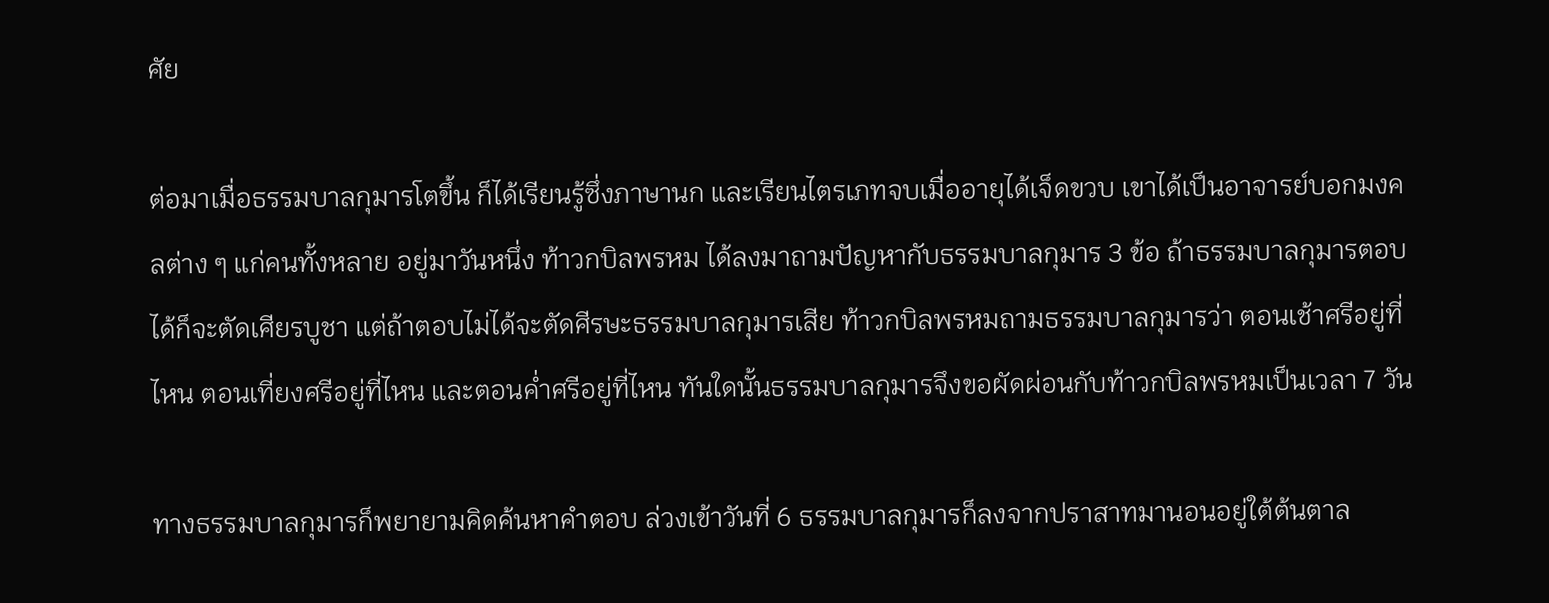ศัย

ต่อมาเมื่อธรรมบาลกุมารโตขึ้น ก็ได้เรียนรู้ซึ่งภาษานก และเรียนไตรเภทจบเมื่ออายุได้เจ็ดขวบ เขาได้เป็นอาจารย์บอกมงคลต่าง ๆ แก่คนทั้งหลาย อยู่มาวันหนึ่ง ท้าวกบิลพรหม ได้ลงมาถามปัญหากับธรรมบาลกุมาร 3 ข้อ ถ้าธรรมบาลกุมารตอบได้ก็จะตัดเศียรบูชา แต่ถ้าตอบไม่ได้จะตัดศีรษะธรรมบาลกุมารเสีย ท้าวกบิลพรหมถามธรรมบาลกุมารว่า ตอนเช้าศรีอยู่ที่ไหน ตอนเที่ยงศรีอยู่ที่ไหน และตอนค่ำศรีอยู่ที่ไหน ทันใดนั้นธรรมบาลกุมารจึงขอผัดผ่อนกับท้าวกบิลพรหมเป็นเวลา 7 วัน

ทางธรรมบาลกุมารก็พยายามคิดค้นหาคำตอบ ล่วงเข้าวันที่ 6 ธรรมบาลกุมารก็ลงจากปราสาทมานอนอยู่ใต้ต้นตาล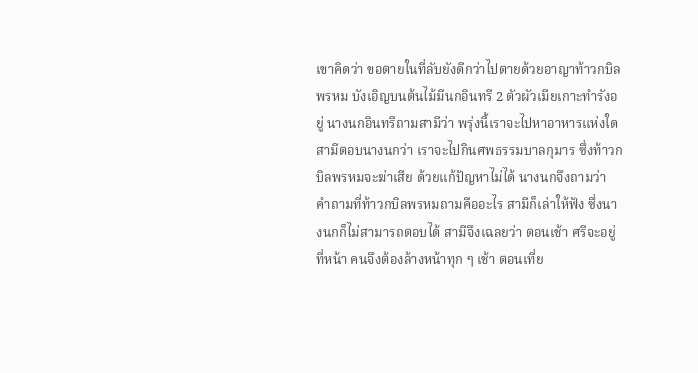เขาคิดว่า ขอตายในที่ลับยังดีกว่าไปตายด้วยอาญาท้าวกบิลพรหม บังเอิญบนต้นไม้มีนกอินทรี 2 ตัวผัวเมียเกาะทำรังอยู่ นางนกอินทรีถามสามีว่า พรุ่งนี้เราจะไปหาอาหารแห่งใด สามีตอบนางนกว่า เราจะไปกินศพธรรมบาลกุมาร ซึ่งท้าวกบิลพรหมจะฆ่าเสีย ด้วยแก้ปัญหาไม่ได้ นางนกจึงถามว่า คำถามที่ท้าวกบิลพรหมถามคืออะไร สามีก็เล่าให้ฟัง ซึ่งนางนกก็ไม่สามารถตอบได้ สามีจึงเฉลยว่า ตอนเช้า ศรีจะอยู่ที่หน้า คนจึงต้องล้างหน้าทุก ๆ เช้า ตอนเที่ย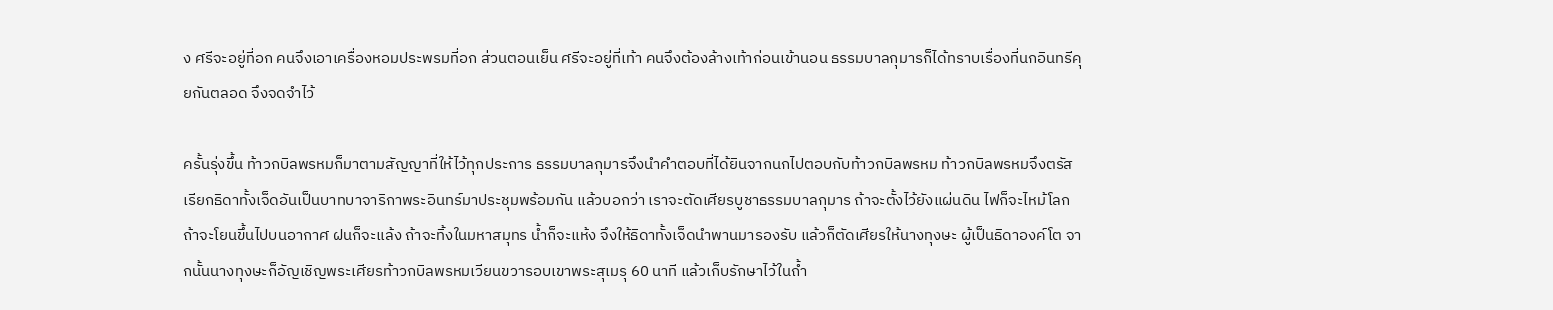ง ศรีจะอยู่ที่อก คนจึงเอาเครื่องหอมประพรมที่อก ส่วนตอนเย็น ศรีจะอยู่ที่เท้า คนจึงต้องล้างเท้าก่อนเข้านอน ธรรมบาลกุมารก็ได้ทราบเรื่องที่นกอินทรีคุยกันตลอด จึงจดจำไว้

ครั้นรุ่งขึ้น ท้าวกบิลพรหมก็มาตามสัญญาที่ให้ไว้ทุกประการ ธรรมบาลกุมารจึงนำคำตอบที่ได้ยินจากนกไปตอบกับท้าวกบิลพรหม ท้าวกบิลพรหมจึงตรัสเรียกธิดาทั้งเจ็ดอันเป็นบาทบาจาริกาพระอินทร์มาประชุมพร้อมกัน แล้วบอกว่า เราจะตัดเศียรบูชาธรรมบาลกุมาร ถ้าจะตั้งไว้ยังแผ่นดิน ไฟก็จะไหม้โลก ถ้าจะโยนขึ้นไปบนอากาศ ฝนก็จะแล้ง ถ้าจะทิ้งในมหาสมุทร น้ำก็จะแห้ง จึงให้ธิดาทั้งเจ็ดนำพานมารองรับ แล้วก็ตัดเศียรให้นางทุงษะ ผู้เป็นธิดาองค์โต จากนั้นนางทุงษะก็อัญเชิญพระเศียรท้าวกบิลพรหมเวียนขวารอบเขาพระสุเมรุ 60 นาที แล้วเก็บรักษาไว้ในถ้ำ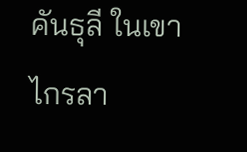คันธุลี ในเขาไกรลา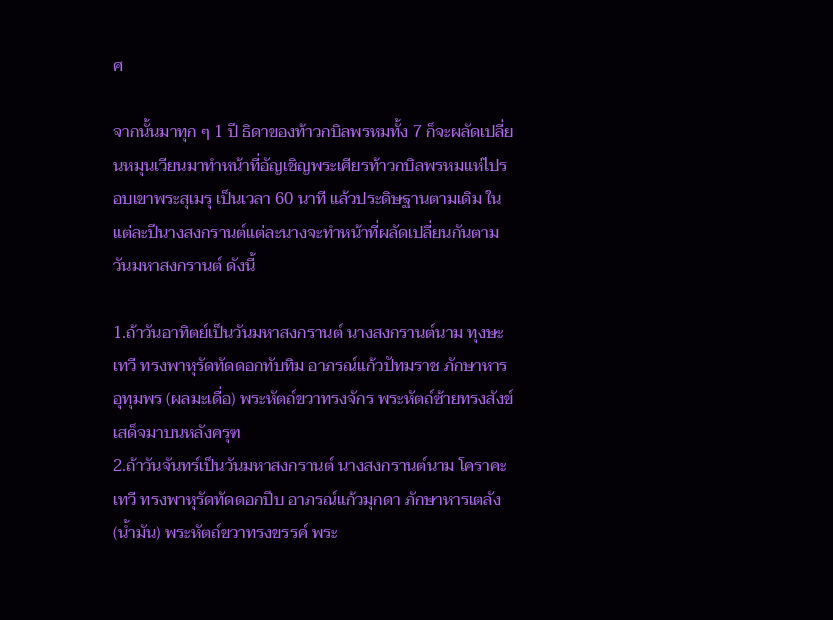ศ

จากนั้นมาทุก ๆ 1 ปี ธิดาของท้าวกบิลพรหมทั้ง 7 ก็จะผลัดเปลี่ยนหมุนเวียนมาทำหน้าที่อัญเชิญพระเศียรท้าวกบิลพรหมแห่ไปรอบเขาพระสุเมรุ เป็นเวลา 60 นาที แล้วประดิษฐานตามเดิม ในแต่ละปีนางสงกรานต์แต่ละนางจะทำหน้าที่ผลัดเปลี่ยนกันตามวันมหาสงกรานต์ ดังนี้

1.ถ้าวันอาทิตย์เป็นวันมหาสงกรานต์ นางสงกรานต์นาม ทุงษะเทวี ทรงพาหุรัดทัดดอกทับทิม อาภรณ์แก้วปัทมราช ภักษาหารอุทุมพร (ผลมะเดื่อ) พระหัตถ์ขวาทรงจักร พระหัตถ์ซ้ายทรงสังข์ เสด็จมาบนหลังครุฑ
2.ถ้าวันจันทร์เป็นวันมหาสงกรานต์ นางสงกรานต์นาม โคราคะเทวี ทรงพาหุรัดทัดดอกปีบ อาภรณ์แก้วมุกดา ภักษาหารเตลัง (น้ำมัน) พระหัตถ์ขวาทรงขรรค์ พระ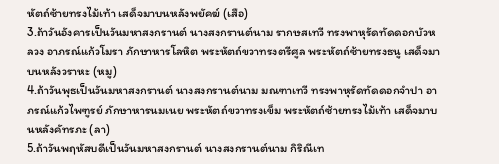หัตถ์ซ้ายทรงไม้เท้า เสด็จมาบนหลังพยัคฆ์ (เสือ)
3.ถ้าวันอังคารเป็นวันมหาสงกรานต์ นางสงกรานต์นาม รากษสเทวี ทรงพาหุรัดทัดดอกบัวหลวง อาภรณ์แก้วโมรา ภักษาหารโลหิต พระหัตถ์ขวาทรงตรีศูล พระหัตถ์ซ้ายทรงธนู เสด็จมาบนหลังวราหะ (หมู)
4.ถ้าวันพุธเป็นวันมหาสงกรานต์ นางสงกรานต์นาม มณฑาเทวี ทรงพาหุรัดทัดดอกจำปา อาภรณ์แก้วไพฑูรย์ ภักษาหารนมเนย พระหัตถ์ขวาทรงเข็ม พระหัตถ์ซ้ายทรงไม้เท้า เสด็จมาบนหลังคัทรภะ (ลา)
5.ถ้าวันพฤหัสบดีเป็นวันมหาสงกรานต์ นางสงกรานต์นาม กิริณีเท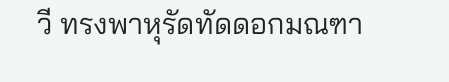วี ทรงพาหุรัดทัดดอกมณฑา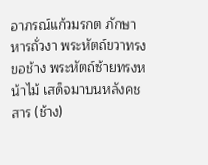อาภรณ์แก้วมรกต ภักษาหารถั่วงา พระหัตถ์ขวาทรงขอช้าง พระหัตถ์ซ้ายทรงหน้าไม้ เสด็จมาบนหลังคชสาร (ช้าง)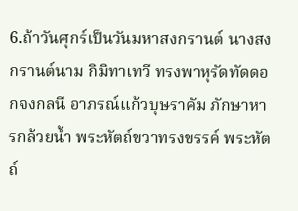6.ถ้าวันศุกร์เป็นวันมหาสงกรานต์ นางสงกรานต์นาม กิมิทาเทวี ทรงพาหุรัดทัดดอกจงกลนี อาภรณ์แก้วบุษราคัม ภักษาหารกล้วยน้ำ พระหัตถ์ขวาทรงขรรค์ พระหัตถ์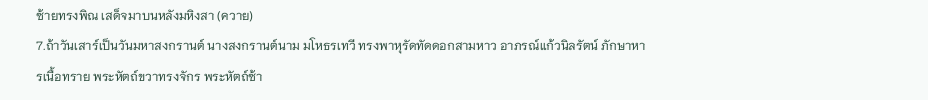ซ้ายทรงพิณ เสด็จมาบนหลังมหิงสา (ควาย)
7.ถ้าวันเสาร์เป็นวันมหาสงกรานต์ นางสงกรานต์นาม มโหธรเทวี ทรงพาหุรัดทัดดอกสามหาว อาภรณ์แก้วนิลรัตน์ ภักษาหารเนื้อทราย พระหัตถ์ขวาทรงจักร พระหัตถ์ซ้า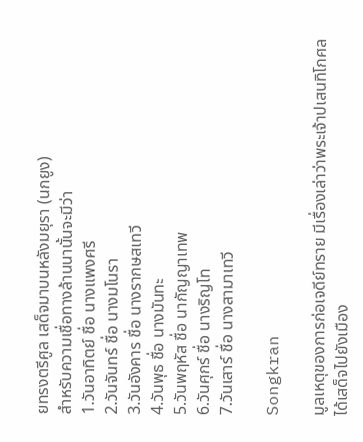ยทรงตรีศูล เสด็จมาบนหลังมยุรา (นกยูง)
สำหรับความเชื่อทางล้านนานั้นจะมีว่า
1.วันอาทิตย์ ชื่อ นางแพงศรี
2.วันจันทร์ ชื่อ นางมโนรา
3.วันอังคาร ชื่อ นางรากษสเทวี
4.วันพุธ ชื่อ นางมันทะ
5.วันพฤหัส ชื่อ นากัญญาเทพ
6.วันศุกร์ ชื่อ นางริญโท
7.วันเสาร์ ชื่อ นางสามาเทวี

Songkran

มูลเหตุของการก่อเจดีย์ทราย มีเรื่องเล่าว่าพระเจ้าปเสนทิโกศลได้เสด็จไปยังเมือง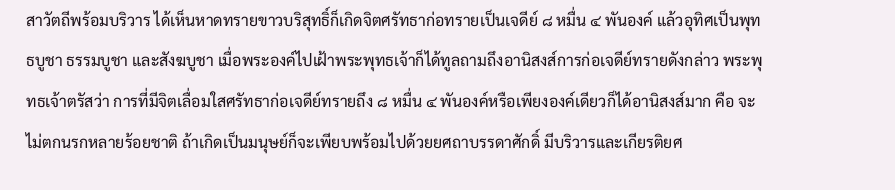สาวัตถีพร้อมบริวาร ได้เห็นหาดทรายขาวบริสุทธิ์ก็เกิดจิตศรัทธาก่อทรายเป็นเจดีย์ ๘ หมื่น ๔ พันองค์ แล้วอุทิศเป็นพุทธบูชา ธรรมบูชา และสังฆบูชา เมื่อพระองค์ไปเฝ้าพระพุทธเจ้าก็ได้ทูลถามถึงอานิสงส์การก่อเจดีย์ทรายดังกล่าว พระพุทธเจ้าตรัสว่า การที่มีจิตเลื่อมใสศรัทธาก่อเจดีย์ทรายถึง ๘ หมื่น ๔ พันองค์หรือเพียงองค์เดียวก็ได้อานิสงส์มาก คือ จะไม่ตกนรกหลายร้อยชาติ ถ้าเกิดเป็นมนุษย์ก็จะเพียบพร้อมไปด้วยยศถาบรรดาศักดิ์ มีบริวารและเกียรติยศ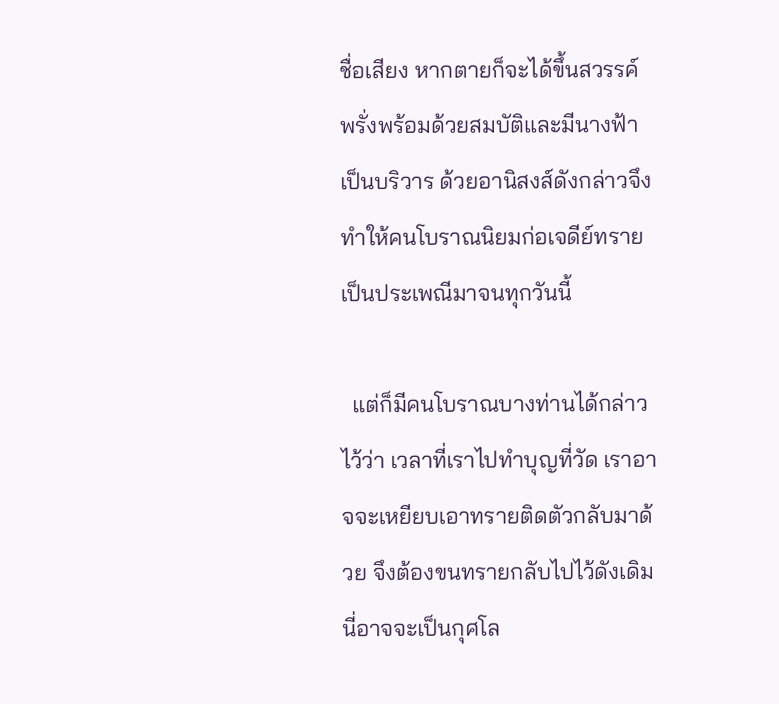ชื่อเสียง หากตายก็จะได้ขึ้นสวรรค์ พรั่งพร้อมด้วยสมบัติและมีนางฟ้าเป็นบริวาร ด้วยอานิสงส์ดังกล่าวจึงทำให้คนโบราณนิยมก่อเจดีย์ทรายเป็นประเพณีมาจนทุกวันนี้

  แต่ก็มีคนโบราณบางท่านได้กล่าวไว้ว่า เวลาที่เราไปทำบุญที่วัด เราอาจจะเหยียบเอาทรายติดตัวกลับมาด้วย จึงต้องขนทรายกลับไปไว้ดังเดิม นี่อาจจะเป็นกุศโล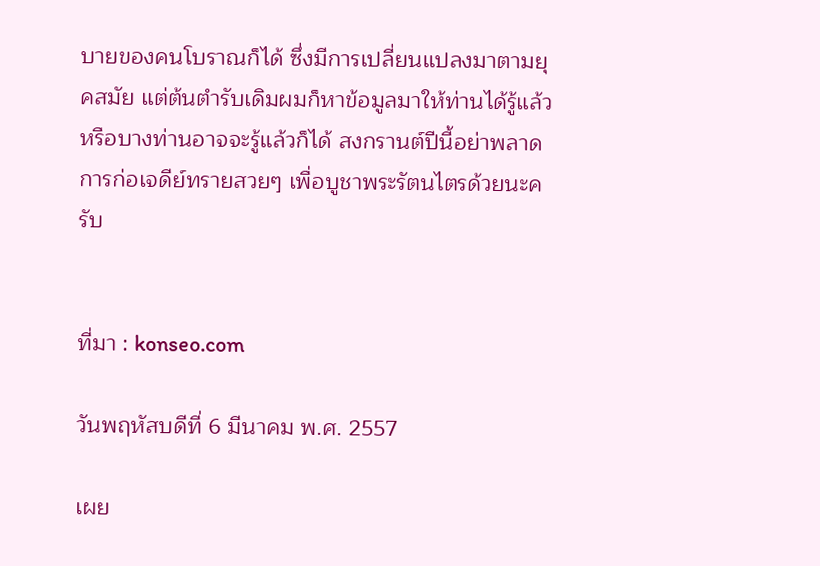บายของคนโบราณก็ได้ ซึ่งมีการเปลี่ยนแปลงมาตามยุคสมัย แต่ต้นตำรับเดิมผมก็หาข้อมูลมาให้ท่านได้รู้แล้ว หรือบางท่านอาจจะรู้แล้วก็ได้ สงกรานต์ปีนี้อย่าพลาดการก่อเจดีย์ทรายสวยๆ เพื่อบูชาพระรัตนไตรด้วยนะครับ


ที่มา : konseo.com

วันพฤหัสบดีที่ 6 มีนาคม พ.ศ. 2557

เผย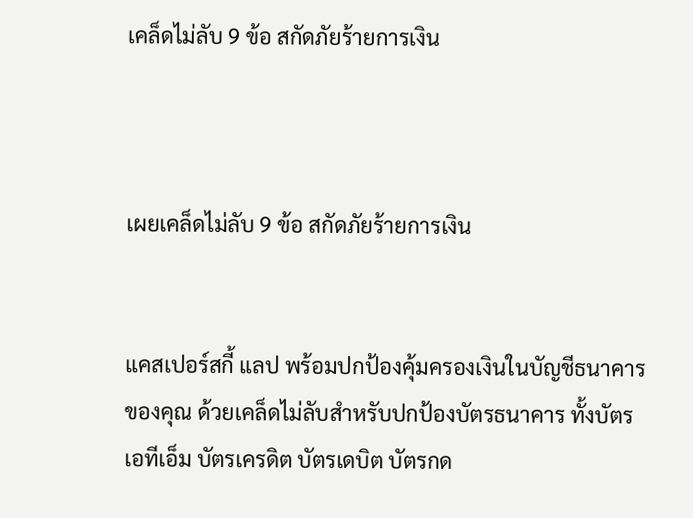เคล็ดไม่ลับ 9 ข้อ สกัดภัยร้ายการเงิน



เผยเคล็ดไม่ลับ 9 ข้อ สกัดภัยร้ายการเงิน


แคสเปอร์สกี้ แลป พร้อมปกป้องคุ้มครองเงินในบัญชีธนาคารของคุณ ด้วยเคล็ดไม่ลับสำหรับปกป้องบัตรธนาคาร ทั้งบัตรเอทีเอ็ม บัตรเครดิต บัตรเดบิต บัตรกด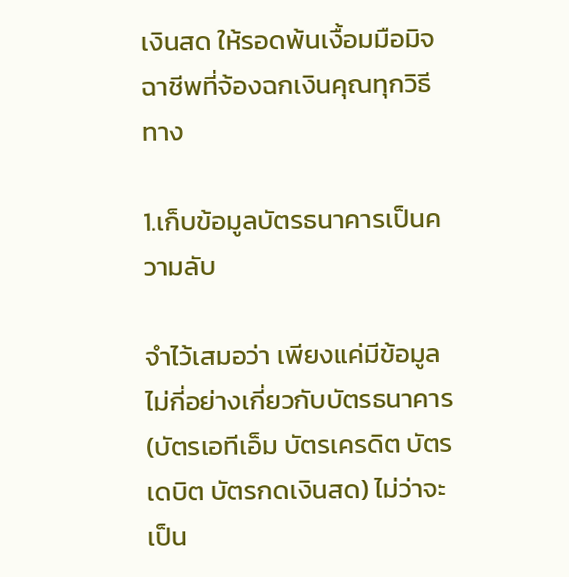เงินสด ให้รอดพ้นเงื้อมมือมิจฉาชีพที่จ้องฉกเงินคุณทุกวิธีทาง

1.เก็บข้อมูลบัตรธนาคารเป็นความลับ

จำไว้เสมอว่า เพียงแค่มีข้อมูลไม่กี่อย่างเกี่ยวกับบัตรธนาคาร (บัตรเอทีเอ็ม บัตรเครดิต บัตรเดบิต บัตรกดเงินสด) ไม่ว่าจะเป็น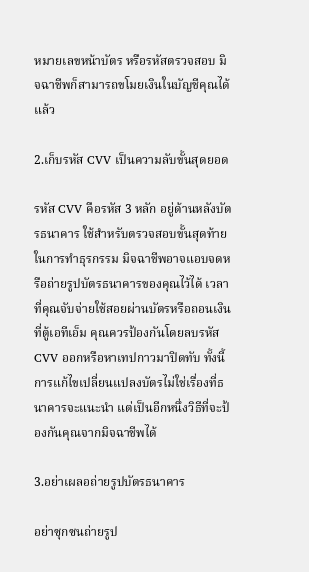หมายเลขหน้าบัตร หรือรหัสตรวจสอบ มิจฉาชีพก็สามารถขโมยเงินในบัญชีคุณได้แล้ว

2.เก็บรหัส CVV เป็นความลับขั้นสุดยอด

รหัส CVV คือรหัส 3 หลัก อยู่ด้านหลังบัตรธนาคาร ใช้สำหรับตรวจสอบขั้นสุดท้ายในการทำธุรกรรม มิจฉาชีพอาจแอบจดหรือถ่ายรูปบัตรธนาคารของคุณไว้ได้ เวลาที่คุณจับจ่ายใช้สอยผ่านบัตรหรือถอนเงินที่ตู้เอทีเอ็ม คุณควรป้องกันโดยลบรหัส CVV ออกหรือหาเทปกาวมาปิดทับ ทั้งนี้ การแก้ไขเปลี่ยนแปลงบัตรไม่ใช่เรื่องที่ธนาคารจะแนะนำ แต่เป็นอีกหนึ่งวิธีที่จะป้องกันคุณจากมิจฉาชีพได้

3.อย่าเผลอถ่ายรูปบัตรธนาคาร

อย่าซุกซนถ่ายรูป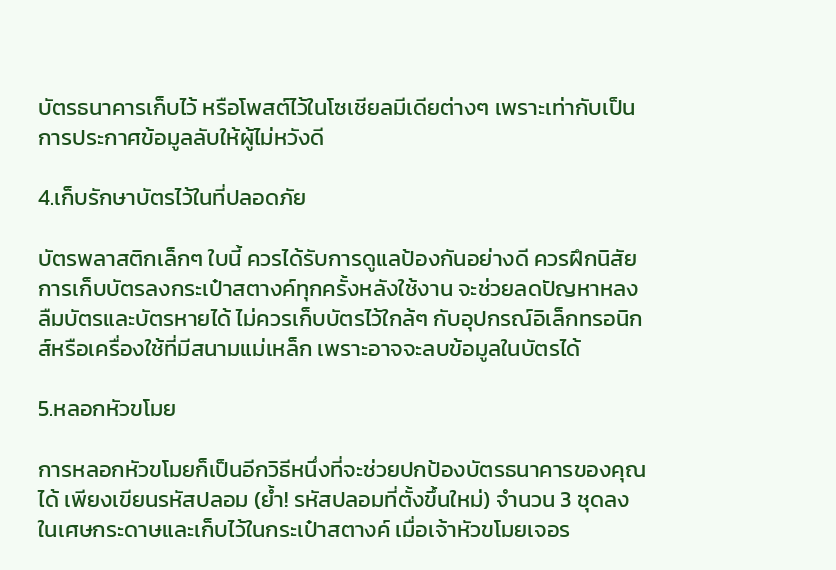บัตรธนาคารเก็บไว้ หรือโพสต์ไว้ในโซเชียลมีเดียต่างๆ เพราะเท่ากับเป็นการประกาศข้อมูลลับให้ผู้ไม่หวังดี

4.เก็บรักษาบัตรไว้ในที่ปลอดภัย

บัตรพลาสติกเล็กๆ ใบนี้ ควรได้รับการดูแลป้องกันอย่างดี ควรฝึกนิสัยการเก็บบัตรลงกระเป๋าสตางค์ทุกครั้งหลังใช้งาน จะช่วยลดปัญหาหลงลืมบัตรและบัตรหายได้ ไม่ควรเก็บบัตรไว้ใกล้ๆ กับอุปกรณ์อิเล็กทรอนิกส์หรือเครื่องใช้ที่มีสนามแม่เหล็ก เพราะอาจจะลบข้อมูลในบัตรได้

5.หลอกหัวขโมย

การหลอกหัวขโมยก็เป็นอีกวิธีหนึ่งที่จะช่วยปกป้องบัตรธนาคารของคุณได้ เพียงเขียนรหัสปลอม (ย้ำ! รหัสปลอมที่ตั้งขึ้นใหม่) จำนวน 3 ชุดลงในเศษกระดาษและเก็บไว้ในกระเป๋าสตางค์ เมื่อเจ้าหัวขโมยเจอร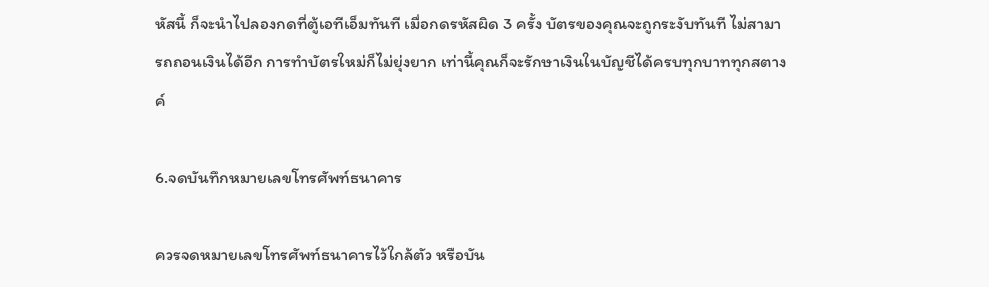หัสนี้ ก็จะนำไปลองกดที่ตู้เอทีเอ็มทันที เมื่อกดรหัสผิด 3 ครั้ง บัตรของคุณจะถูกระงับทันที ไม่สามารถถอนเงินได้อีก การทำบัตรใหม่ก็ไม่ยุ่งยาก เท่านี้คุณก็จะรักษาเงินในบัญชีได้ครบทุกบาททุกสตางค์

6.จดบันทึกหมายเลขโทรศัพท์ธนาคาร

ควรจดหมายเลขโทรศัพท์ธนาคารไว้ใกล้ตัว หรือบัน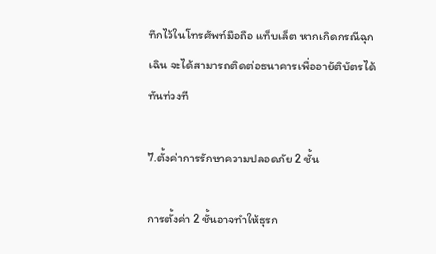ทึกไว้ในโทรศัพท์มือถือ แท็บเล็ต หากเกิดกรณีฉุกเฉิน จะได้สามารถติดต่อธนาคารเพื่ออายัติบัตรได้ทันท่วงที

7.ตั้งค่าการรักษาความปลอดภัย 2 ชั้น

การตั้งค่า 2 ชั้นอาจทำให้ธุรก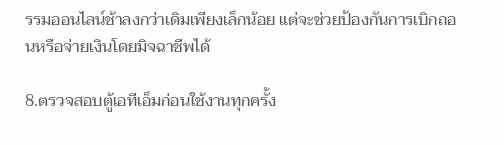รรมออนไลน์ช้าลงกว่าเดิมเพียงเล็กน้อย แต่จะช่วยป้องกันการเบิกถอนหรือจ่ายเงินโดยมิจฉาชีพได้

8.ตรวจสอบตู้เอทีเอ็มก่อนใช้งานทุกครั้ง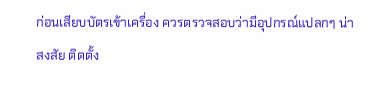ก่อนเสียบบัตรเข้าเครื่อง ควรตรวจสอบว่ามีอุปกรณ์แปลกๆ น่าสงสัย ติดตั้ง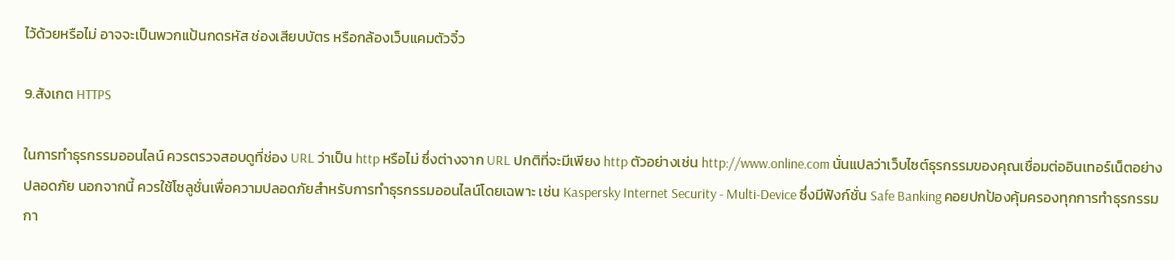ไว้ด้วยหรือไม่ อาจจะเป็นพวกแป้นกดรหัส ช่องเสียบบัตร หรือกล้องเว็บแคมตัวจิ๋ว

9.สังเกต HTTPS

ในการทำธุรกรรมออนไลน์ ควรตรวจสอบดูที่ช่อง URL ว่าเป็น http หรือไม่ ซึ่งต่างจาก URL ปกติที่จะมีเพียง http ตัวอย่างเช่น http://www.online.com นั่นแปลว่าเว็บไซต์ธุรกรรมของคุณเชื่อมต่ออินเทอร์เน็ตอย่างปลอดภัย นอกจากนี้ ควรใช้โซลูชั่นเพื่อความปลอดภัยสำหรับการทำธุรกรรมออนไลน์โดยเฉพาะ เช่น Kaspersky Internet Security - Multi-Device ซึ่งมีฟังก์ชั่น Safe Banking คอยปกป้องคุ้มครองทุกการทำธุรกรรมกา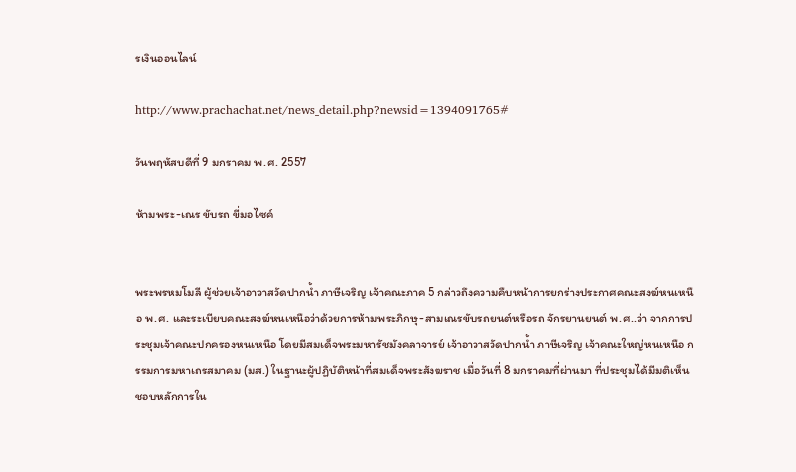รเงินออนไลน์

http://www.prachachat.net/news_detail.php?newsid=1394091765#

วันพฤหัสบดีที่ 9 มกราคม พ.ศ. 2557

ห้ามพระ-เณร ขับรถ ขี่มอไซค์


พระพรหมโมลี ผู้ช่วยเจ้าอาวาสวัดปากน้ำ ภาษีเจริญ เจ้าคณะภาค 5 กล่าวถึงความคืบหน้าการยกร่างประกาศคณะสงฆ์หนเหนือ พ.ศ. และระเบียบคณะสงฆ์หนเหนือว่าด้วยการห้ามพระภิกษุ-สามเณรขับรถยนต์หรือรถ จักรยานยนต์ พ.ศ..ว่า จากการประชุมเจ้าคณะปกครองหนเหนือ โดยมีสมเด็จพระมหารัชมังคลาจารย์ เจ้าอาวาสวัดปากน้ำ ภาษีเจริญ เจ้าคณะใหญ่หนเหนือ กรรมการมหาเถรสมาคม (มส.) ในฐานะผู้ปฏิบัติหน้าที่สมเด็จพระสังฆราช เมื่อวันที่ 8 มกราคมที่ผ่านมา ที่ประชุมได้มีมติเห็นชอบหลักการใน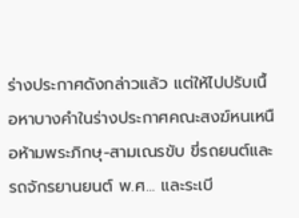ร่างประกาศดังกล่าวแล้ว แต่ให้ไปปรับเนื้อหาบางคำในร่างประกาศคณะสงฆ์หนเหนือห้ามพระภิกษุ-สามเณรขับ ขี่รถยนต์และรถจักรยานยนต์ พ.ศ... และระเบี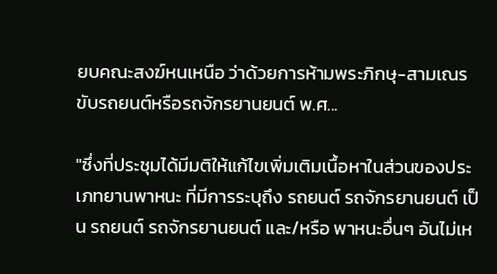ยบคณะสงฆ์หนเหนือ ว่าด้วยการห้ามพระภิกษุ-สามเณรขับรถยนต์หรือรถจักรยานยนต์ พ.ศ...

"ซึ่งที่ประชุมได้มีมติให้แก้ไขเพิ่มเติมเนื้อหาในส่วนของประเภทยานพาหนะ ที่มีการระบุถึง รถยนต์ รถจักรยานยนต์ เป็น รถยนต์ รถจักรยานยนต์ และ/หรือ พาหนะอื่นๆ อันไม่เห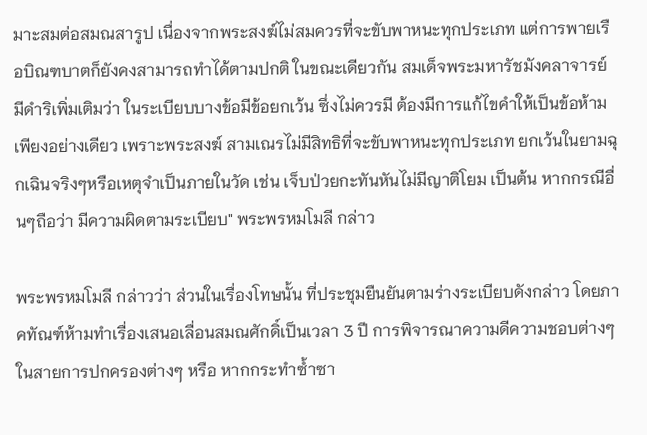มาะสมต่อสมณสารูป เนื่องจากพระสงฆ์ไม่สมควรที่จะขับพาหนะทุกประเภท แต่การพายเรือบิณฑบาตก็ยังคงสามารถทำได้ตามปกติ ในขณะเดียวกัน สมเด็จพระมหารัชมังคลาจารย์ มีดำริเพิ่มเติมว่า ในระเบียบบางข้อมีข้อยกเว้น ซึ่งไม่ควรมี ต้องมีการแก้ไขคำให้เป็นข้อห้ามเพียงอย่างเดียว เพราะพระสงฆ์ สามเณรไม่มีสิทธิที่จะขับพาหนะทุกประเภท ยกเว้นในยามฉุกเฉินจริงๆหรือเหตุจำเป็นภายในวัด เช่น เจ็บป่วยกะทันหันไม่มีญาติโยม เป็นต้น หากกรณีอื่นๆถือว่า มีความผิดตามระเบียบ" พระพรหมโมลี กล่าว

พระพรหมโมลี กล่าวว่า ส่วนในเรื่องโทษนั้น ที่ประชุมยืนยันตามร่างระเบียบดังกล่าว โดยภาคทัณฑ์ห้ามทำเรื่องเสนอเลื่อนสมณศักดิ์เป็นเวลา 3 ปี การพิจารณาความดีความชอบต่างๆ ในสายการปกครองต่างๆ หรือ หากกระทำซ้ำซา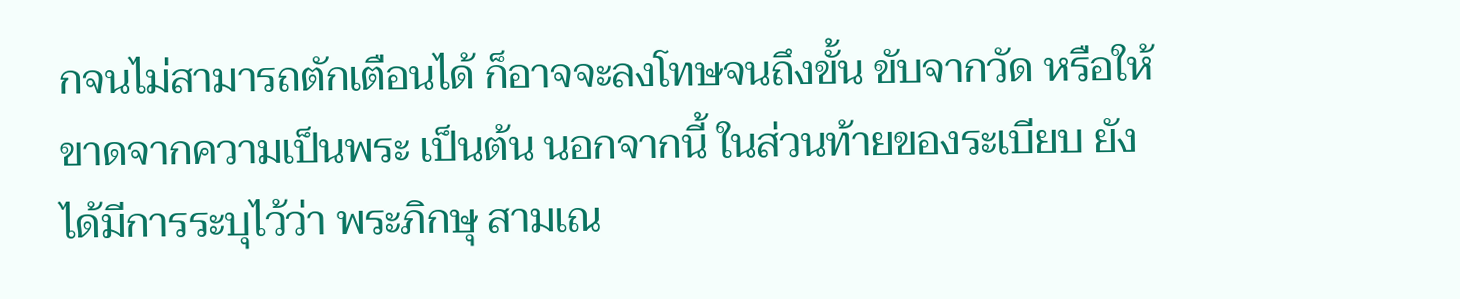กจนไม่สามารถตักเตือนได้ ก็อาจจะลงโทษจนถึงขั้น ขับจากวัด หรือให้ขาดจากความเป็นพระ เป็นต้น นอกจากนี้ ในส่วนท้ายของระเบียบ ยังได้มีการระบุไว้ว่า พระภิกษุ สามเณ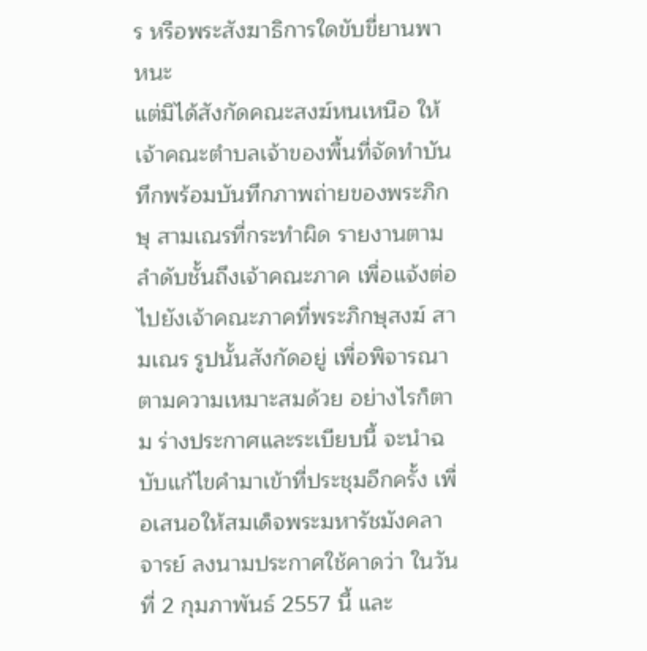ร หรือพระสังฆาธิการใดขับขี่ยานพาหนะ
แต่มิได้สังกัดคณะสงฆ์หนเหนือ ให้เจ้าคณะตำบลเจ้าของพื้นที่จัดทำบันทึกพร้อมบันทึกภาพถ่ายของพระภิกษุ สามเณรที่กระทำผิด รายงานตามลำดับชั้นถึงเจ้าคณะภาค เพื่อแจ้งต่อไปยังเจ้าคณะภาคที่พระภิกษุสงฆ์ สามเณร รูปนั้นสังกัดอยู่ เพื่อพิจารณาตามความเหมาะสมด้วย อย่างไรก็ตาม ร่างประกาศและระเบียบนี้ จะนำฉบับแก้ไขคำมาเข้าที่ประชุมอีกครั้ง เพื่อเสนอให้สมเด็จพระมหารัชมังคลาจารย์ ลงนามประกาศใช้คาดว่า ในวันที่ 2 กุมภาพันธ์ 2557 นี้ และ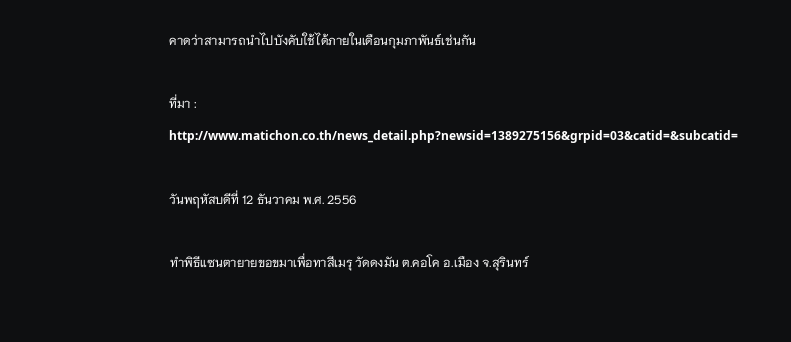คาดว่าสามารถนำไปบังคับใช้ได้ภายในเดือนกุมภาพันธ์เช่นกัน

ที่มา :
http://www.matichon.co.th/news_detail.php?newsid=1389275156&grpid=03&catid=&subcatid=

วันพฤหัสบดีที่ 12 ธันวาคม พ.ศ. 2556

ทำพิธีแซนตายายขอขมาเพื่อทาสีเมรุ วัดดงมัน ต.คอโค อ.เมือง จ.สุรินทร์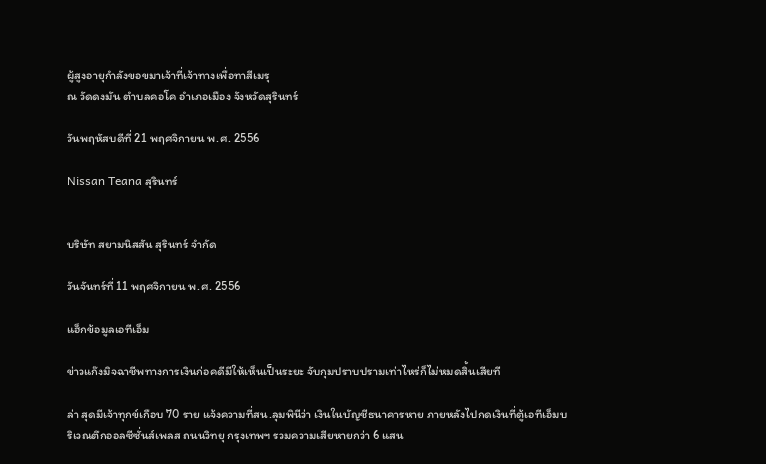ผู้สูงอายุกำลังขอขมาเจ้าที่เจ้าทางเพื่อทาสีเมรุ
ณ วัดดงมัน ตำบลคอโค อำเภอเมือง จังหวัดสุรินทร์

วันพฤหัสบดีที่ 21 พฤศจิกายน พ.ศ. 2556

Nissan Teana สุรินทร์


บริษัท สยามนิสสัน สุรินทร์ จำกัด

วันจันทร์ที่ 11 พฤศจิกายน พ.ศ. 2556

แฮ็กข้อมูลเอทีเอ็ม

ข่าวแก๊งมิจฉาชีพทางการเงินก่อคดีมีให้เห็นเป็นระยะ จับกุมปราบปรามเท่าไหร่ก็ไม่หมดสิ้นเสียที

ล่า สุดมีเจ้าทุกข์เกือบ 70 ราย แจ้งความที่สน.ลุมพินีว่า เงินในบัญชีธนาคารหาย ภายหลังไปกดเงินที่ตู้เอทีเอ็มบริเวณตึกออลซีซั่นส์เพลส ถนนวิทยุ กรุงเทพฯ รวมความเสียหายกว่า 6 แสน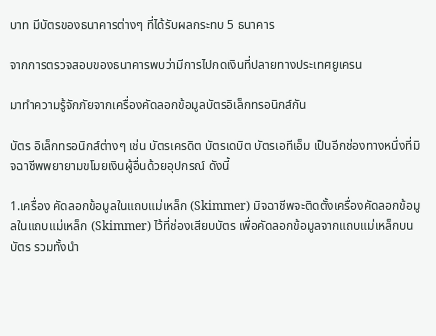บาท มีบัตรของธนาคารต่างๆ ที่ได้รับผลกระทบ 5 ธนาคาร

จากการตรวจสอบของธนาคารพบว่ามีการไปกดเงินที่ปลายทางประเทศยูเครน

มาทำความรู้จักภัยจากเครื่องคัดลอกข้อมูลบัตรอิเล็กทรอนิกส์กัน

บัตร อิเล็กทรอนิกส์ต่างๆ เช่น บัตรเครดิต บัตรเดบิต บัตรเอทีเอ็ม เป็นอีกช่องทางหนึ่งที่มิจฉาชีพพยายามขโมยเงินผู้อื่นด้วยอุปกรณ์ ดังนี้

1.เครื่อง คัดลอกข้อมูลในแถบแม่เหล็ก (Skimmer) มิจฉาชีพจะติดตั้งเครื่องคัดลอกข้อมูลในแถบแม่เหล็ก (Skimmer) ไว้ที่ช่องเสียบบัตร เพื่อคัดลอกข้อมูลจากแถบแม่เหล็กบนบัตร รวมทั้งนำ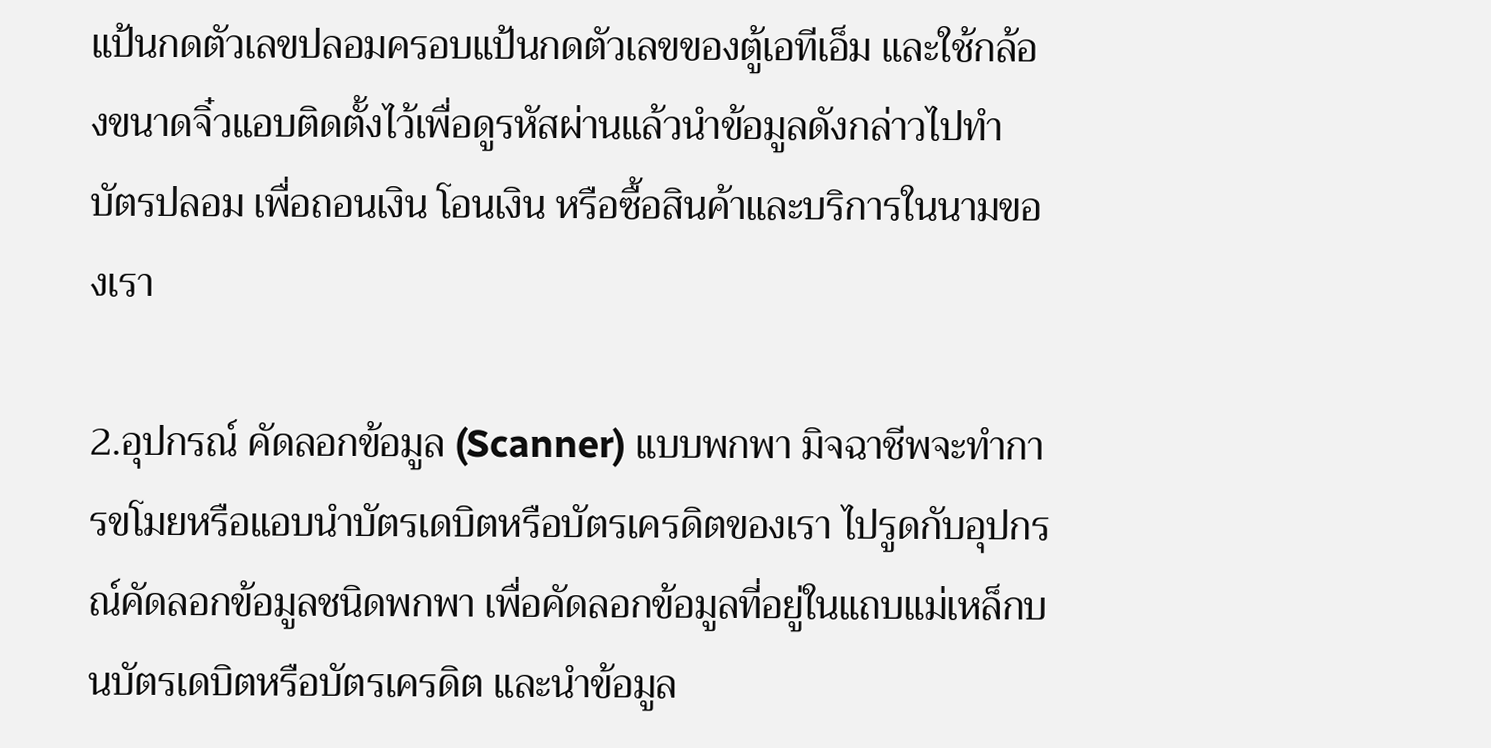แป้นกดตัวเลขปลอมครอบแป้นกดตัวเลขของตู้เอทีเอ็ม และใช้กล้องขนาดจิ๋วแอบติดตั้งไว้เพื่อดูรหัสผ่านแล้วนำข้อมูลดังกล่าวไปทำ บัตรปลอม เพื่อถอนเงิน โอนเงิน หรือซื้อสินค้าและบริการในนามของเรา

2.อุปกรณ์ คัดลอกข้อมูล (Scanner) แบบพกพา มิจฉาชีพจะทำการขโมยหรือแอบนำบัตรเดบิตหรือบัตรเครดิตของเรา ไปรูดกับอุปกรณ์คัดลอกข้อมูลชนิดพกพา เพื่อคัดลอกข้อมูลที่อยู่ในแถบแม่เหล็กบนบัตรเดบิตหรือบัตรเครดิต และนำข้อมูล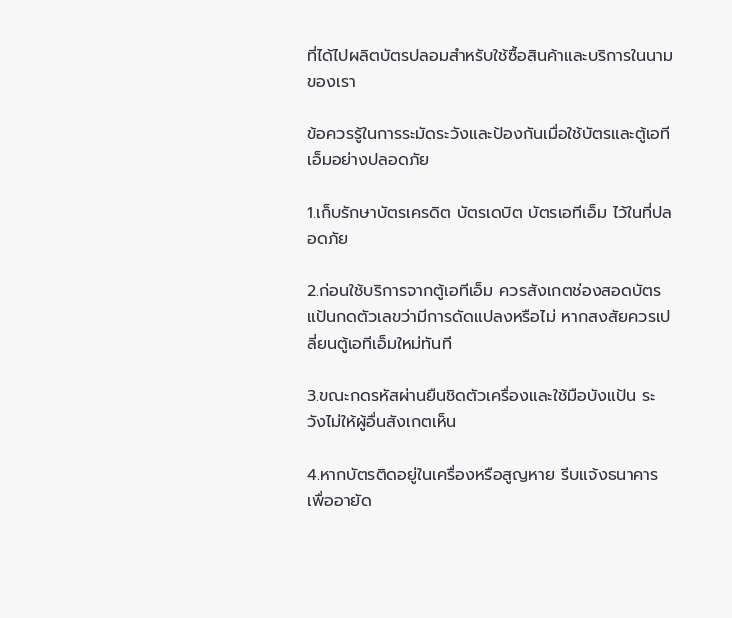ที่ได้ไปผลิตบัตรปลอมสำหรับใช้ซื้อสินค้าและบริการในนามของเรา

ข้อควรรู้ในการระมัดระวังและป้องกันเมื่อใช้บัตรและตู้เอทีเอ็มอย่างปลอดภัย

1.เก็บรักษาบัตรเครดิต บัตรเดบิต บัตรเอทีเอ็ม ไว้ในที่ปลอดภัย

2.ก่อนใช้บริการจากตู้เอทีเอ็ม ควรสังเกตช่องสอดบัตร แป้นกดตัวเลขว่ามีการดัดแปลงหรือไม่ หากสงสัยควรเปลี่ยนตู้เอทีเอ็มใหม่ทันที

3.ขณะกดรหัสผ่านยืนชิดตัวเครื่องและใช้มือบังแป้น ระวังไม่ให้ผู้อื่นสังเกตเห็น

4.หากบัตรติดอยู่ในเครื่องหรือสูญหาย รีบแจ้งธนาคารเพื่ออายัด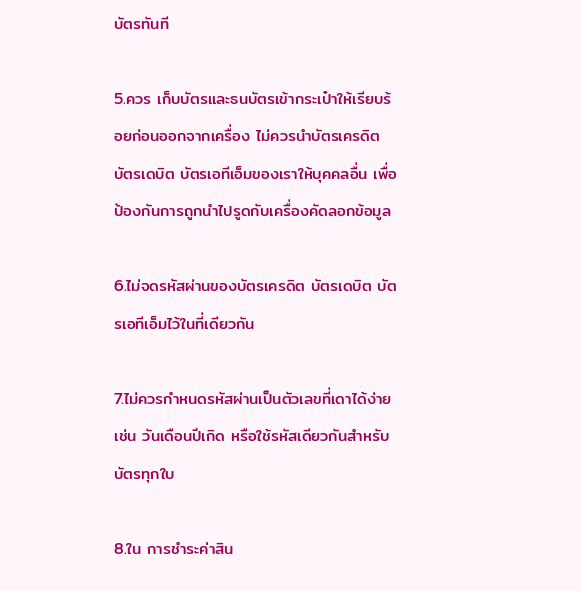บัตรทันที

5.ควร เก็บบัตรและธนบัตรเข้ากระเป๋าให้เรียบร้อยก่อนออกจากเครื่อง ไม่ควรนำบัตรเครดิต บัตรเดบิต บัตรเอทีเอ็มของเราให้บุคคลอื่น เพื่อป้องกันการถูกนำไปรูดกับเครื่องคัดลอกข้อมูล

6.ไม่จดรหัสผ่านของบัตรเครดิต บัตรเดบิต บัตรเอทีเอ็มไว้ในที่เดียวกัน

7.ไม่ควรกำหนดรหัสผ่านเป็นตัวเลขที่เดาได้ง่าย เช่น วันเดือนปีเกิด หรือใช้รหัสเดียวกันสำหรับบัตรทุกใบ

8.ใน การชำระค่าสิน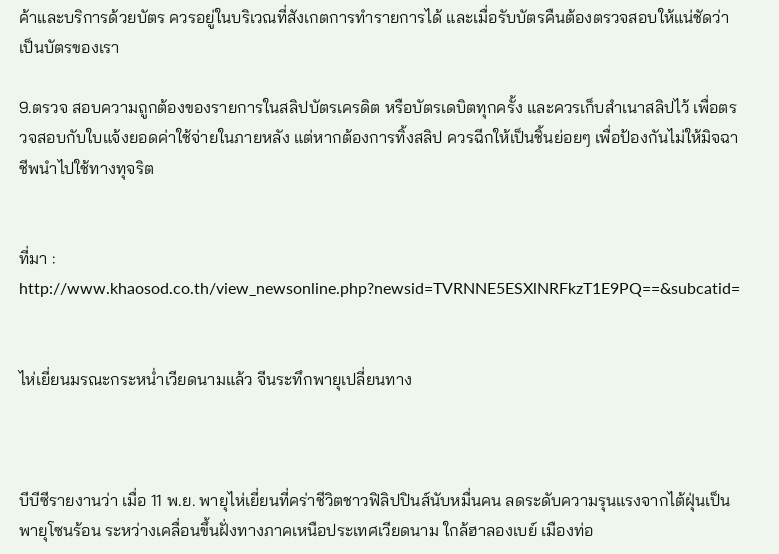ค้าและบริการด้วยบัตร ควรอยู่ในบริเวณที่สังเกตการทำรายการได้ และเมื่อรับบัตรคืนต้องตรวจสอบให้แน่ชัดว่าเป็นบัตรของเรา

9.ตรวจ สอบความถูกต้องของรายการในสลิปบัตรเครดิต หรือบัตรเดบิตทุกครั้ง และควรเก็บสำเนาสลิปไว้ เพื่อตรวจสอบกับใบแจ้งยอดค่าใช้จ่ายในภายหลัง แต่หากต้องการทิ้งสลิป ควรฉีกให้เป็นชิ้นย่อยๆ เพื่อป้องกันไม่ให้มิจฉาชีพนำไปใช้ทางทุจริต


ที่มา :
http://www.khaosod.co.th/view_newsonline.php?newsid=TVRNNE5ESXlNRFkzT1E9PQ==&subcatid=


ไห่เยี่ยนมรณะกระหน่ำเวียดนามแล้ว จีนระทึกพายุเปลี่ยนทาง



บีบีซีรายงานว่า เมื่อ 11 พ.ย. พายุไห่เยี่ยนที่คร่าชีวิตชาวฟิลิปปินส์นับหมื่นคน ลดระดับความรุนแรงจากไต้ฝุ่นเป็นพายุโซนร้อน ระหว่างเคลื่อนขึ้นฝั่งทางภาคเหนือประเทศเวียดนาม ใกล้ฮาลองเบย์ เมืองท่อ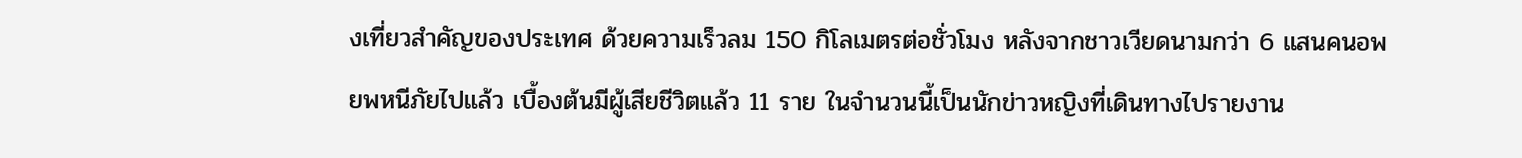งเที่ยวสำคัญของประเทศ ด้วยความเร็วลม 150 กิโลเมตรต่อชั่วโมง หลังจากชาวเวียดนามกว่า 6 แสนคนอพยพหนีภัยไปแล้ว เบื้องต้นมีผู้เสียชีวิตแล้ว 11 ราย ในจำนวนนี้เป็นนักข่าวหญิงที่เดินทางไปรายงาน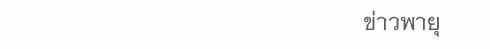ข่าวพายุ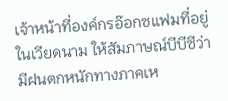เจ้าหน้าที่องค์กรอ๊อกซแฟมที่อยู่ในเวียดนาม ให้สัมภาษณ์บีบีซีว่า มีฝนตกหนักทางภาคเห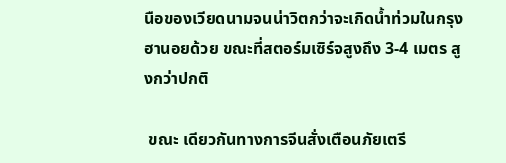นือของเวียดนามจนน่าวิตกว่าจะเกิดน้ำท่วมในกรุงฮานอยด้วย ขณะที่สตอร์มเซิร์จสูงถึง 3-4 เมตร สูงกว่าปกติ

 ขณะ เดียวกันทางการจีนสั่งเตือนภัยเตรี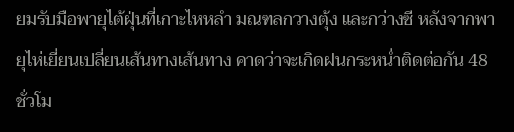ยมรับมือพายุไต้ฝุ่นที่เกาะไหหลำ มณฑลกวางตุ้ง และกว่างซี หลังจากพายุไห่เยี่ยนเปลี่ยนเส้นทางเส้นทาง คาดว่าจะเกิดฝนกระหน่ำติดต่อกัน 48 ชั่วโม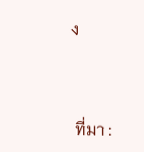ง



 ที่มา :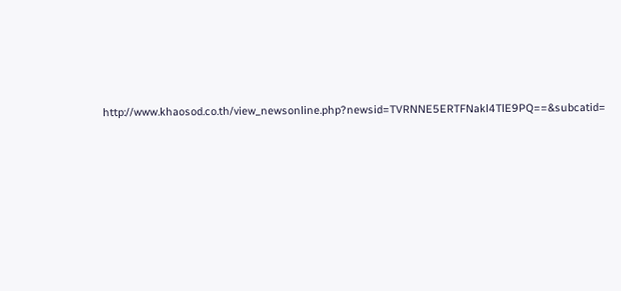http://www.khaosod.co.th/view_newsonline.php?newsid=TVRNNE5ERTFNakl4TlE9PQ==&subcatid=